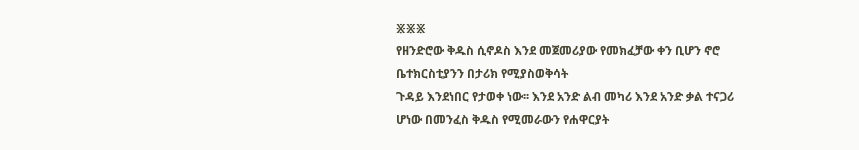፠፠፠
የዘንድሮው ቅዱስ ሲኖዶስ እንደ መጀመሪያው የመክፈቻው ቀን ቢሆን ኖሮ ቤተክርስቲያንን በታሪክ የሚያስወቅሳት
ጉዳይ እንደነበር የታወቀ ነው፡፡ እንደ አንድ ልብ መካሪ እንደ አንድ ቃል ተናጋሪ ሆነው በመንፈስ ቅዱስ የሚመራውን የሐዋርያት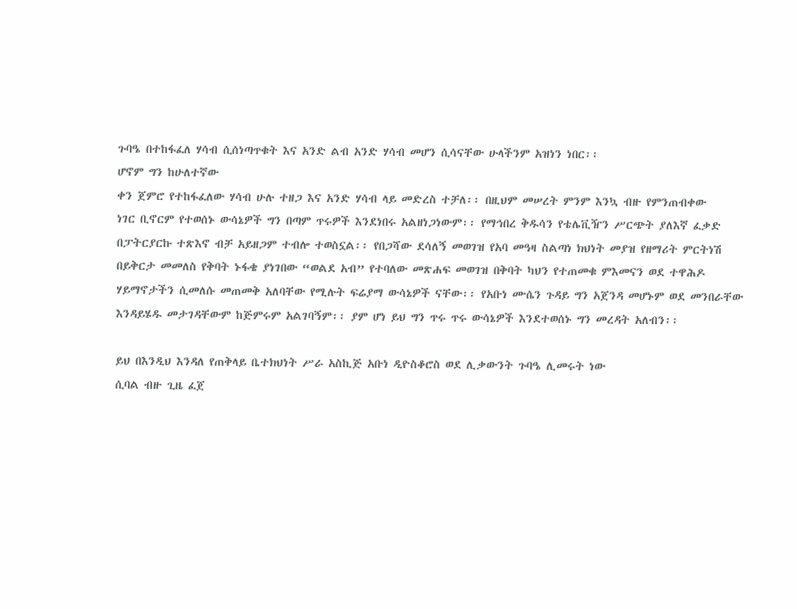ጉባዔ በተከፋፈለ ሃሳብ ሲሰነጣጥቁት እና አንድ ልብ አንድ ሃሳብ መሆን ሲሳናቸው ሁላችንም አዝነን ነበር፡፡
ሆኖም ግን ከሁለተኛው
ቀን ጀምሮ የተከፋፈለው ሃሳብ ሁሉ ተዘጋ እና አንድ ሃሳብ ላይ መድረስ ተቻለ፡፡ በዚህም መሠረት ምንም እንኳ ብዙ የምንጠብቀው
ነገር ቢኖርም የተወሰኑ ውሳኔዎች ግን በጣም ጥሩዎች እንደነበሩ አልዘነጋነውም፡፡ የማኅበረ ቅዱሳን የቴሌቪዥን ሥርጭት ያለእኛ ፈቃድ
በፓትርያርኩ ተጽእኖ ብቻ አይዘጋም ተብሎ ተወስኗል፡፡ የበጋሻው ደሳለኝ መወገዝ የአባ መዓዛ ስልጣነ ክህነት መያዝ የዘማሪት ምርትነሽ
በይቅርታ መመለስ የቅባት ኑፋቄ ያነገበው “ወልደ አብ” የተባለው መጽሐፍ መወገዝ በቅባት ካህን የተጠመቁ ምእመናን ወደ ተዋሕዶ
ሃይማኖታችን ሲመለሱ መጠመቅ አለባቸው የሚሉት ፍሬያማ ውሳኔዎች ናቸው፡፡ የአቡነ ሙሴን ጉዳይ ግን አጀንዳ መሆኑም ወደ መንበራቸው
እንዳይሄዱ መታገዳቸውም ከጅምሩም አልገባኝም፡፡ ያም ሆነ ይህ ግን ጥሩ ጥሩ ውሳኔዎች እንደተወሰኑ ግን መረዳት አለብን፡፡

ይህ በእንዲህ እንዳለ የጠቅላይ ቤተክህነት ሥራ አስኪጅ አቡነ ዲዮስቆሮስ ወደ ሊቃውንት ጉባዔ ሊመሩት ነው
ሲባል ብዙ ጊዜ ፈጀ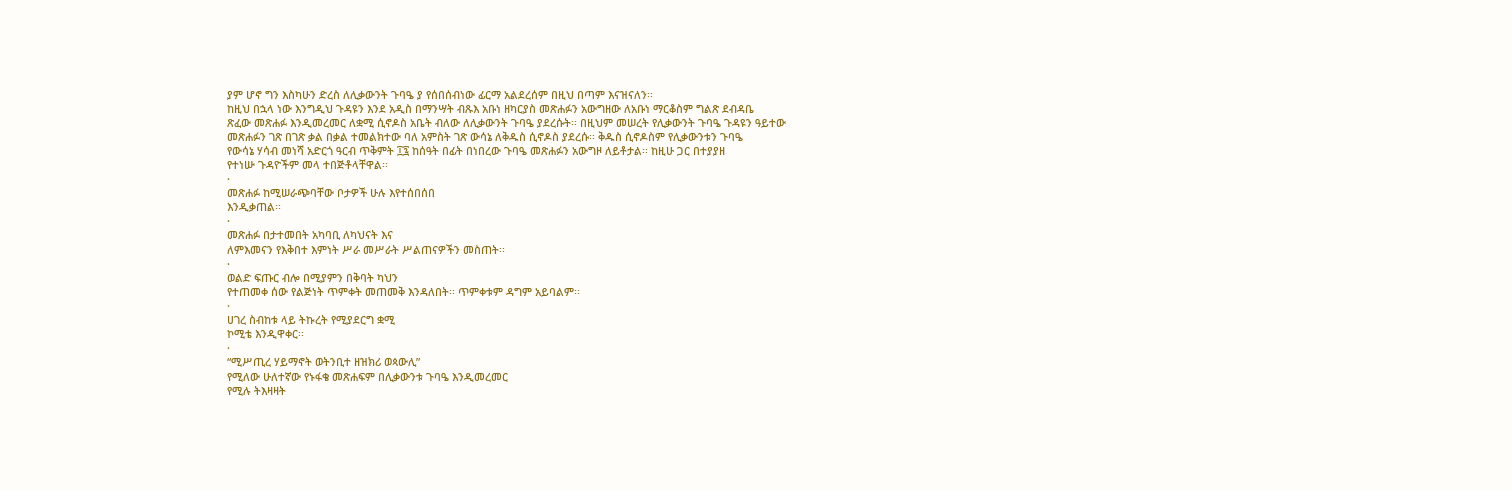ያም ሆኖ ግን እስካሁን ድረስ ለሊቃውንት ጉባዔ ያ የሰበሰብነው ፊርማ አልደረሰም በዚህ በጣም እናዝናለን፡፡
ከዚህ በኋላ ነው እንግዲህ ጉዳዩን እንደ አዲስ በማንሣት ብጹእ አቡነ ዘካርያስ መጽሐፉን አውግዘው ለአቡነ ማርቆስም ግልጽ ደብዳቤ
ጽፈው መጽሐፉ እንዲመረመር ለቋሚ ሲኖዶስ አቤት ብለው ለሊቃውንት ጉባዔ ያደረሱት፡፡ በዚህም መሠረት የሊቃውንት ጉባዔ ጉዳዩን ዓይተው
መጽሐፉን ገጽ በገጽ ቃል በቃል ተመልክተው ባለ አምስት ገጽ ውሳኔ ለቅዱስ ሲኖዶስ ያደረሱ፡፡ ቅዱስ ሲኖዶስም የሊቃውንቱን ጉባዔ
የውሳኔ ሃሳብ መነሻ አድርጎ ዓርብ ጥቅምት ፲፯ ከሰዓት በፊት በነበረው ጉባዔ መጽሐፉን አውግዞ ለይቶታል፡፡ ከዚሁ ጋር በተያያዘ
የተነሡ ጉዳዮችም መላ ተበጅቶላቸዋል፡፡
·
መጽሐፉ ከሚሠራጭባቸው ቦታዎች ሁሉ እየተሰበሰበ
እንዲቃጠል፡፡
·
መጽሐፉ በታተመበት አካባቢ ለካህናት እና
ለምእመናን የእቅበተ እምነት ሥራ መሥራት ሥልጠናዎችን መስጠት፡፡
·
ወልድ ፍጡር ብሎ በሚያምን በቅባት ካህን
የተጠመቀ ሰው የልጅነት ጥምቀት መጠመቅ እንዳለበት፡፡ ጥምቀቱም ዳግም አይባልም፡፡
·
ሀገረ ስብከቱ ላይ ትኩረት የሚያደርግ ቋሚ
ኮሚቴ እንዲዋቀር፡፡
·
“ሚሥጢረ ሃይማኖት ወትንቢተ ዘዝክሪ ወጳውሊ”
የሚለው ሁለተኛው የኑፋቄ መጽሐፍም በሊቃውንቱ ጉባዔ እንዲመረመር
የሚሉ ትእዛዛት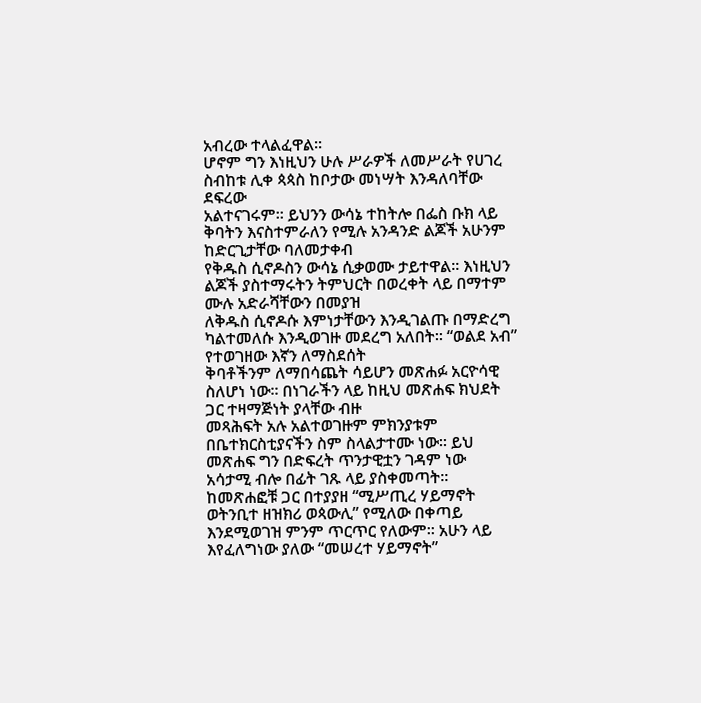አብረው ተላልፈዋል፡፡
ሆኖም ግን እነዚህን ሁሉ ሥራዎች ለመሥራት የሀገረ ስብከቱ ሊቀ ጳጳስ ከቦታው መነሣት እንዳለባቸው ደፍረው
አልተናገሩም፡፡ ይህንን ውሳኔ ተከትሎ በፌስ ቡክ ላይ ቅባትን እናስተምራለን የሚሉ አንዳንድ ልጆች አሁንም ከድርጊታቸው ባለመታቀብ
የቅዱስ ሲኖዶስን ውሳኔ ሲቃወሙ ታይተዋል፡፡ እነዚህን ልጆች ያስተማሩትን ትምህርት በወረቀት ላይ በማተም ሙሉ አድራሻቸውን በመያዝ
ለቅዱስ ሲኖዶሱ እምነታቸውን እንዲገልጡ በማድረግ ካልተመለሱ እንዲወገዙ መደረግ አለበት፡፡ “ወልደ አብ” የተወገዘው እኛን ለማስደሰት
ቅባቶችንም ለማበሳጨት ሳይሆን መጽሐፉ አርዮሳዊ ስለሆነ ነው፡፡ በነገራችን ላይ ከዚህ መጽሐፍ ክህደት ጋር ተዛማጅነት ያላቸው ብዙ
መጻሕፍት አሉ አልተወገዙም ምክንያቱም በቤተክርስቲያናችን ስም ስላልታተሙ ነው፡፡ ይህ መጽሐፍ ግን በድፍረት ጥንታዊቷን ገዳም ነው
አሳታሚ ብሎ በፊት ገጹ ላይ ያስቀመጣት፡፡ ከመጽሐፎቹ ጋር በተያያዘ “ሚሥጢረ ሃይማኖት ወትንቢተ ዘዝክሪ ወጳውሊ” የሚለው በቀጣይ
እንደሚወገዝ ምንም ጥርጥር የለውም፡፡ አሁን ላይ እየፈለግነው ያለው “መሠረተ ሃይማኖት”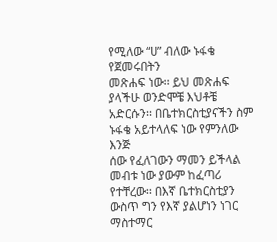የሚለው “ሀ” ብለው ኑፋቄ የጀመሩበትን
መጽሐፍ ነው፡፡ ይህ መጽሐፍ ያላችሁ ወንድሞቼ እህቶቼ አድርሱን፡፡ በቤተክርስቲያናችን ስም ኑፋቄ አይተላለፍ ነው የምንለው እንጅ
ሰው የፈለገውን ማመን ይችላል መብቱ ነው ያውም ከፈጣሪ የተቸረው፡፡ በእኛ ቤተክርስቲያን ውስጥ ግን የእኛ ያልሆነን ነገር ማስተማር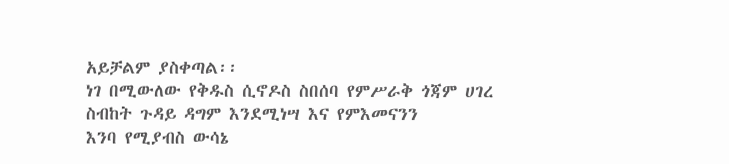አይቻልም ያስቀጣል፡፡
ነገ በሚውለው የቅዱስ ሲኖዶስ ስበሰባ የምሥራቅ ጎጃም ሀገረ ስብከት ጉዳይ ዳግም እንደሚነሣ እና የምእመናንን
እንባ የሚያብስ ውሳኔ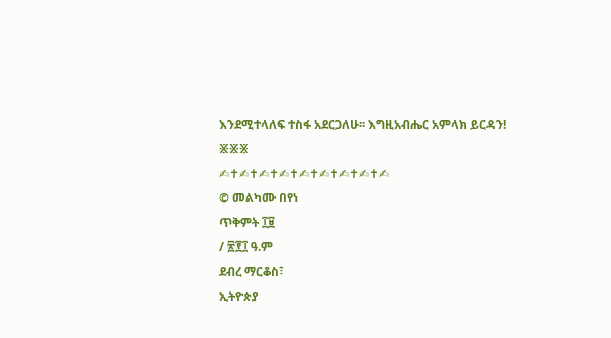እንደሚተላለፍ ተስፋ አደርጋለሁ፡፡ እግዚአብሔር አምላክ ይርዳን!
፠፠፠
✍✝✍✝✍✝✍✝✍✝✍✝✍✝✍✝✍
© መልካሙ በየነ
ጥቅምት ፲፱
/ ፳፻፲ ዓ.ም
ደብረ ማርቆስ፣
ኢትዮጵያ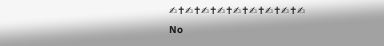✍✝✍✝✍✝✍✝✍✝✍✝✍✝✍✝✍
No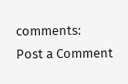comments:
Post a Comment